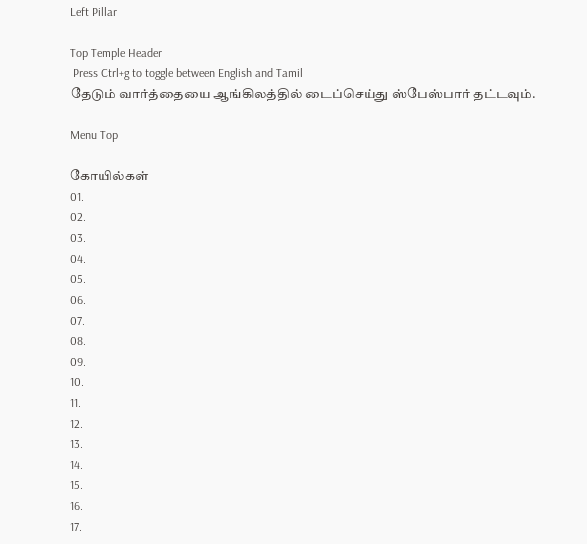Left Pillar

Top Temple Header
 Press Ctrl+g to toggle between English and Tamil
தேடும் வார்த்தையை ஆங்கிலத்தில் டைப்செய்து ஸ்பேஸ்பார் தட்டவும்.

Menu Top

கோயில்கள்
01.
02.
03.
04.
05.
06.
07.
08.
09.
10.
11.
12.
13.
14.
15.
16.
17.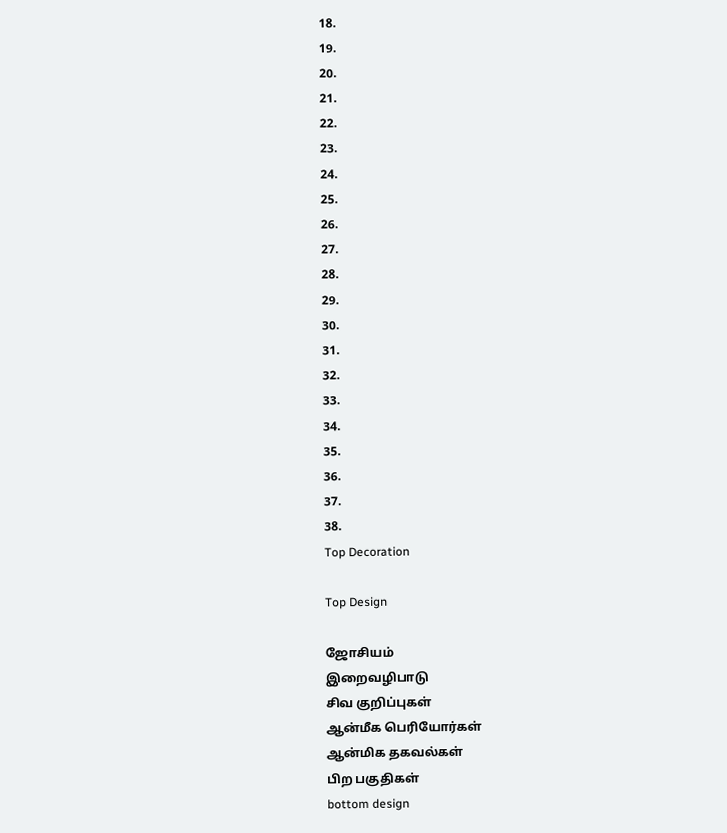18.
19.
20.
21.
22.
23.
24.
25.
26.
27.
28.
29.
30.
31.
32.
33.
34.
35.
36.
37.
38.
Top Decoration

Top Design

ஜோசியம்
இறைவழிபாடு
சிவ குறிப்புகள்
ஆன்மீக பெரியோர்கள்
ஆன்மிக தகவல்கள்
பிற பகுதிகள்
bottom design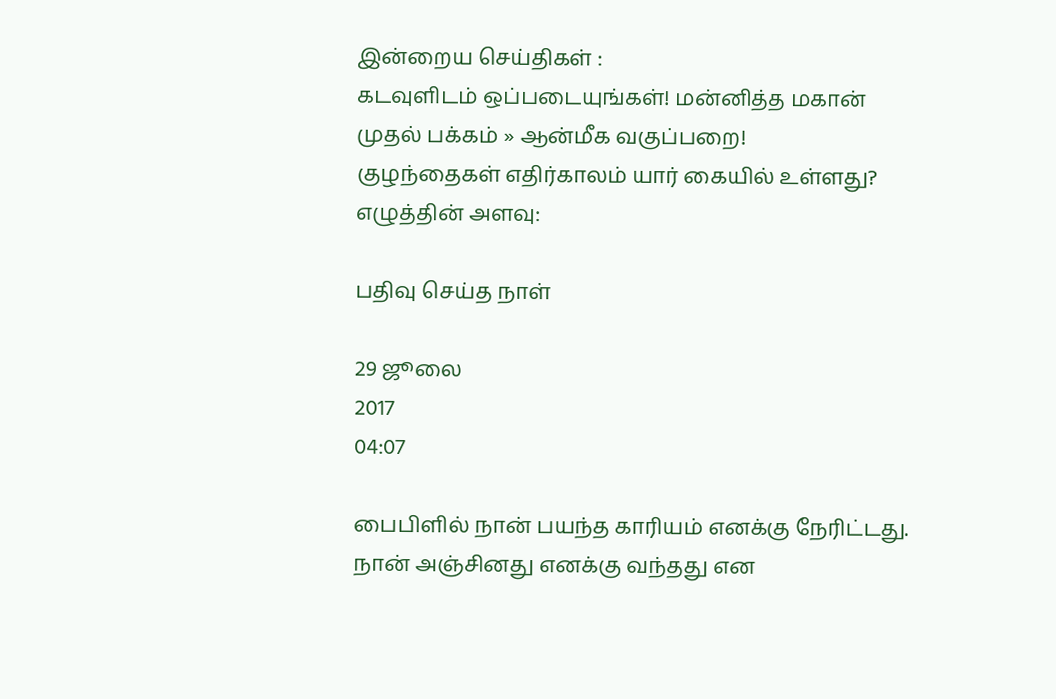இன்றைய செய்திகள் :
கடவுளிடம் ஒப்படையுங்கள்! மன்னித்த மகான்
முதல் பக்கம் » ஆன்மீக வகுப்பறை!
குழந்தைகள் எதிர்காலம் யார் கையில் உள்ளது?
எழுத்தின் அளவு:

பதிவு செய்த நாள்

29 ஜூலை
2017
04:07

பைபிளில் நான் பயந்த காரியம் எனக்கு நேரிட்டது. நான் அஞ்சினது எனக்கு வந்தது என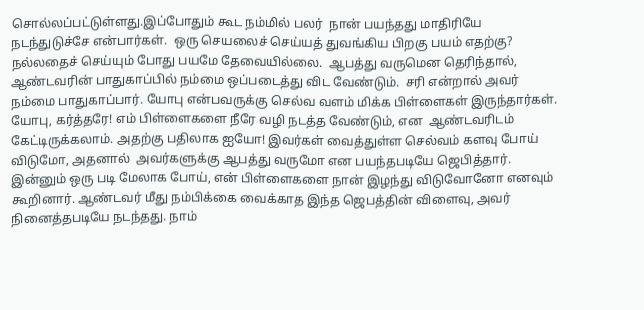சொல்லப்பட்டுள்ளது.இப்போதும் கூட நம்மில் பலர்  நான் பயந்தது மாதிரியே நடந்துடுச்சே என்பார்கள்.  ஒரு செயலைச் செய்யத் துவங்கிய பிறகு பயம் எதற்கு? நல்லதைச் செய்யும் போது பயமே தேவையில்லை.  ஆபத்து வருமென தெரிந்தால், ஆண்டவரின் பாதுகாப்பில் நம்மை ஒப்படைத்து விட வேண்டும்.  சரி என்றால் அவர் நம்மை பாதுகாப்பார். யோபு என்பவருக்கு செல்வ வளம் மிக்க பிள்ளைகள் இருந்தார்கள். யோபு, கர்த்தரே! எம் பிள்ளைகளை நீரே வழி நடத்த வேண்டும், என  ஆண்டவரிடம் கேட்டிருக்கலாம். அதற்கு பதிலாக ஐயோ! இவர்கள் வைத்துள்ள செல்வம் களவு போய் விடுமோ, அதனால்  அவர்களுக்கு ஆபத்து வருமோ என பயந்தபடியே ஜெபித்தார். இன்னும் ஒரு படி மேலாக போய், என் பிள்ளைகளை நான் இழந்து விடுவோனோ எனவும் கூறினார். ஆண்டவர் மீது நம்பிக்கை வைக்காத இந்த ஜெபத்தின் விளைவு, அவர் நினைத்தபடியே நடந்தது. நாம்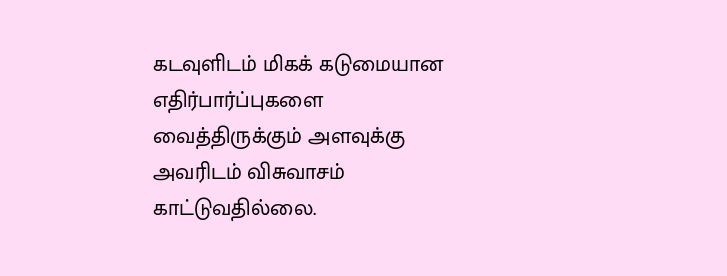கடவுளிடம் மிகக் கடுமையான எதிர்பார்ப்புகளை வைத்திருக்கும் அளவுக்கு அவரிடம் விசுவாசம் காட்டுவதில்லை.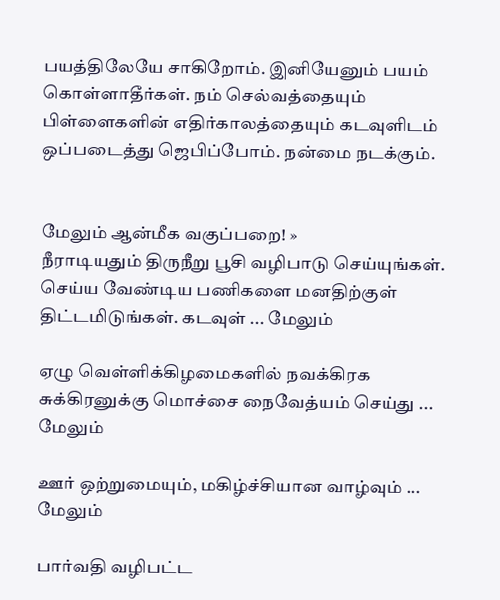பயத்திலேயே சாகிறோம். இனியேனும் பயம் கொள்ளாதீர்கள். நம் செல்வத்தையும் பிள்ளைகளின் எதிர்காலத்தையும் கடவுளிடம் ஒப்படைத்து ஜெபிப்போம். நன்மை நடக்கும்.


மேலும் ஆன்மீக வகுப்பறை! »
நீராடியதும் திருநீறு பூசி வழிபாடு செய்யுங்கள். செய்ய வேண்டிய பணிகளை மனதிற்குள் திட்டமிடுங்கள். கடவுள் ... மேலும்

ஏழு வெள்ளிக்கிழமைகளில் நவக்கிரக சுக்கிரனுக்கு மொச்சை நைவேத்யம் செய்து ... மேலும்

ஊர் ஒற்றுமையும், மகிழ்ச்சியான வாழ்வும் ... மேலும்

பார்வதி வழிபட்ட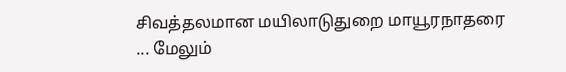சிவத்தலமான மயிலாடுதுறை மாயூரநாதரை ... மேலும்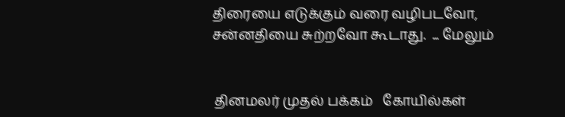திரையை எடுக்கும் வரை வழிபடவோ, சன்னதியை சுற்றவோ கூடாது.  ... மேலும்


 தினமலர் முதல் பக்கம்   கோயில்கள்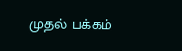முதல் பக்கம்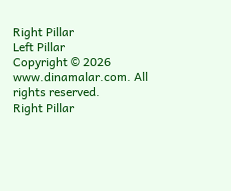Right Pillar
Left Pillar
Copyright © 2026 www.dinamalar.com. All rights reserved.
Right Pillar